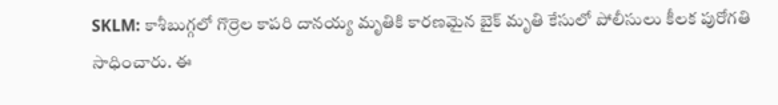SKLM: కాశీబుగ్గలో గొర్రెల కాపరి దానయ్య మృతికి కారణమైన బైక్ మృతి కేసులో పోలీసులు కీలక పురోగతి సాధించారు. ఈ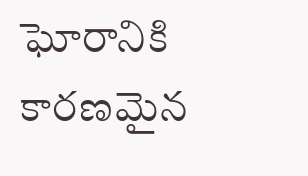ఘోరానికి కారణమైన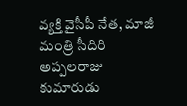వ్యక్తి వైసీపీ నేత, మాజీ మంత్రి సీదిరి అప్పలరాజు కుమారుడు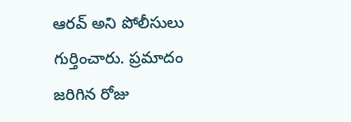ఆరవ్ అని పోలీసులు గుర్తించారు. ప్రమాదం జరిగిన రోజు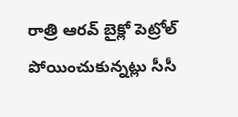రాత్రి ఆరవ్ బైక్లో పెట్రోల్ పోయించుకున్నట్లు సీసీ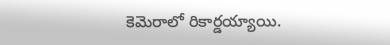కెమెరాలో రికార్డయ్యాయి.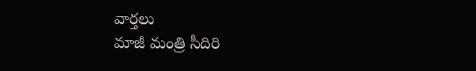వార్తలు
మాజీ మంత్రి సీదిరి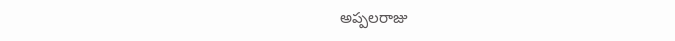అప్పలరాజు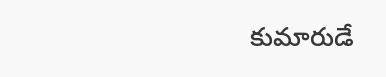కుమారుడే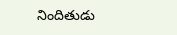నిందితుడు